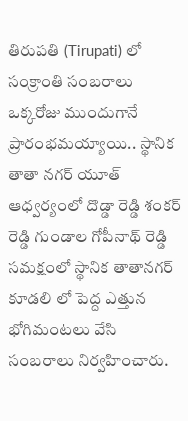తిరుపతి (Tirupati) లో సంక్రాంతి సంబరాలు ఒక్కరోజు ముందుగానే ప్రారంభమయ్యాయి.. స్థానిక తాతా నగర్ యూత్ ఆధ్వర్యంలో దొడ్డా రెడ్డి శంకర్ రెడ్డి గుండాల గోపీనాథ్ రెడ్డి సమక్షంలో స్థానిక తాతానగర్ కూడలి లో పెద్ద ఎత్తున భోగిమంటలు వేసి సంబరాలు నిర్వహించారు.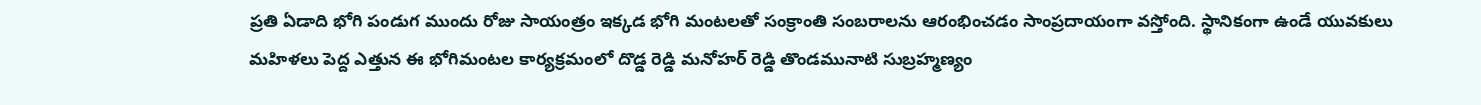ప్రతి ఏడాది భోగి పండుగ ముందు రోజు సాయంత్రం ఇక్కడ భోగి మంటలతో సంక్రాంతి సంబరాలను ఆరంభించడం సాంప్రదాయంగా వస్తోంది. స్థానికంగా ఉండే యువకులు మహిళలు పెద్ద ఎత్తున ఈ భోగిమంటల కార్యక్రమంలో దొడ్డ రెడ్డి మనోహర్ రెడ్డి తొండమునాటి సుబ్రహ్మణ్యం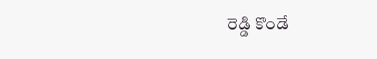రెడ్డి కొండే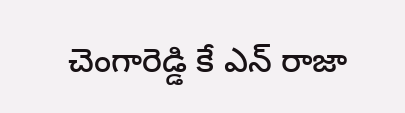చెంగారెడ్డి కే ఎన్ రాజా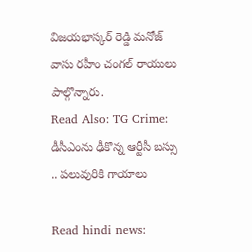విజయభాస్కర్ రెడ్డి మనోజ్ వాసు రహీం చంగల్ రాయులు పాల్గొన్నారు.
Read Also: TG Crime: డీసీఎంను ఢీకొన్న ఆర్టీసీ బస్సు .. పలువురికి గాయాలు

Read hindi news: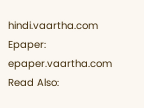hindi.vaartha.com
Epaper: epaper.vaartha.com
Read Also: